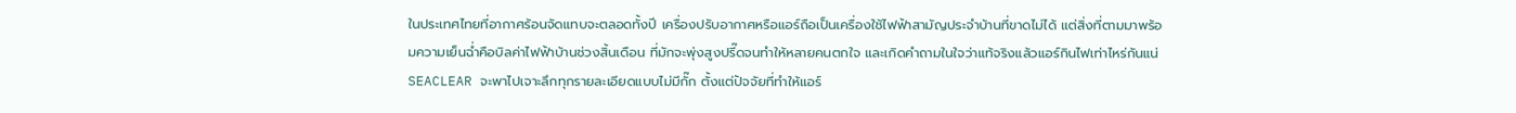ในประเทศไทยที่อากาศร้อนจัดแทบจะตลอดทั้งปี เครื่องปรับอากาศหรือแอร์ถือเป็นเครื่องใช้ไฟฟ้าสามัญประจำบ้านที่ขาดไม่ได้ แต่สิ่งที่ตามมาพร้อมความเย็นฉ่ำคือบิลค่าไฟฟ้าบ้านช่วงสิ้นเดือน ที่มักจะพุ่งสูงปรี๊ดจนทำให้หลายคนตกใจ และเกิดคำถามในใจว่าแท้จริงแล้วแอร์กินไฟเท่าไหร่กันแน่ SEACLEAR จะพาไปเจาะลึกทุกรายละเอียดแบบไม่มีกั๊ก ตั้งแต่ปัจจัยที่ทำให้แอร์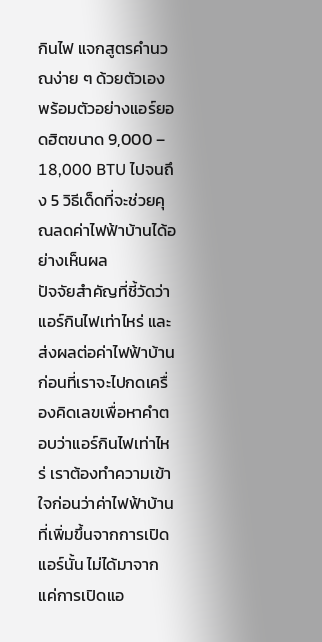กินไฟ แจกสูตรคำนวณง่าย ๆ ด้วยตัวเอง พร้อมตัวอย่างแอร์ยอดฮิตขนาด 9,000 – 18,000 BTU ไปจนถึง 5 วิธีเด็ดที่จะช่วยคุณลดค่าไฟฟ้าบ้านได้อย่างเห็นผล
ปัจจัยสำคัญที่ชี้วัดว่าแอร์กินไฟเท่าไหร่ และส่งผลต่อค่าไฟฟ้าบ้าน
ก่อนที่เราจะไปกดเครื่องคิดเลขเพื่อหาคำตอบว่าแอร์กินไฟเท่าไหร่ เราต้องทำความเข้าใจก่อนว่าค่าไฟฟ้าบ้านที่เพิ่มขึ้นจากการเปิดแอร์นั้น ไม่ได้มาจากแค่การเปิดแอ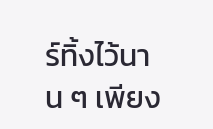ร์ทิ้งไว้นาน ๆ เพียง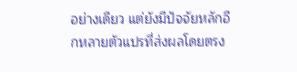อย่างเดียว แต่ยังมีปัจจัยหลักอีกหลายตัวแปรที่ส่งผลโดยตรง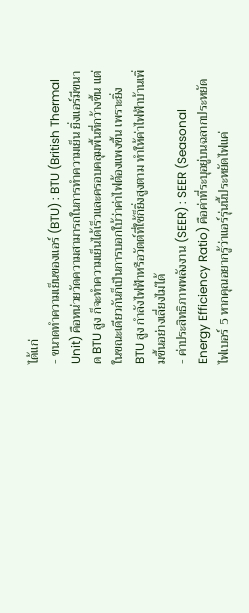ได้แก่
- ขนาดทำความเย็นของแอร์ (BTU) : BTU (British Thermal Unit) คือหน่วยวัดความสามารถในการทำความเย็น ยิ่งแอร์มีขนาด BTU สูง ก็จะทำความเย็นได้เร็วและครอบคลุมพื้นที่กว้างขึ้น แต่ในขณะเดียวกันก็เป็นการบอกใบ้ว่าค่าไฟต้องแพงขึ้น เพราะยิ่ง BTU สูง กำลังไฟฟ้าหรือวัตต์ที่ใช้ก็ยิ่งสูงตาม ทำให้ค่าไฟฟ้าบ้านเพิ่มขึ้นอย่างเลี่ยงไม่ได้
- ค่าประสิทธิภาพพลังงาน (SEER) : SEER (Seasonal Energy Efficiency Ratio) คือค่าที่ระบุอยู่บนฉลากประหยัดไฟเบอร์ 5 หากคุณอยากรู้ว่าแอร์รุ่นนี้ประหยัดไฟแค่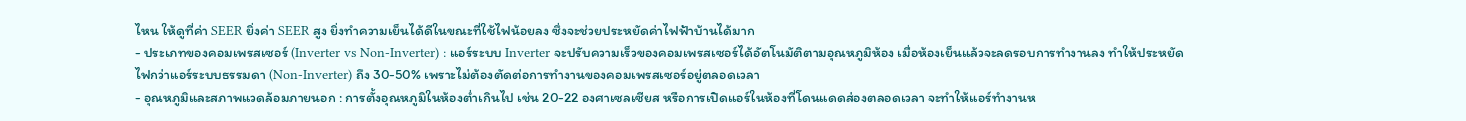ไหน ให้ดูที่ค่า SEER ยิ่งค่า SEER สูง ยิ่งทำความเย็นได้ดีในขณะที่ใช้ไฟน้อยลง ซึ่งจะช่วยประหยัดค่าไฟฟ้าบ้านได้มาก
- ประเภทของคอมเพรสเซอร์ (Inverter vs Non-Inverter) : แอร์ระบบ Inverter จะปรับความเร็วของคอมเพรสเซอร์ได้อัตโนมัติตามอุณหภูมิห้อง เมื่อห้องเย็นแล้วจะลดรอบการทำงานลง ทำให้ประหยัดไฟกว่าแอร์ระบบธรรมดา (Non-Inverter) ถึง 30-50% เพราะไม่ต้องตัดต่อการทำงานของคอมเพรสเซอร์อยู่ตลอดเวลา
- อุณหภูมิและสภาพแวดล้อมภายนอก : การตั้งอุณหภูมิในห้องต่ำเกินไป เช่น 20-22 องศาเซลเซียส หรือการเปิดแอร์ในห้องที่โดนแดดส่องตลอดเวลา จะทำให้แอร์ทำงานห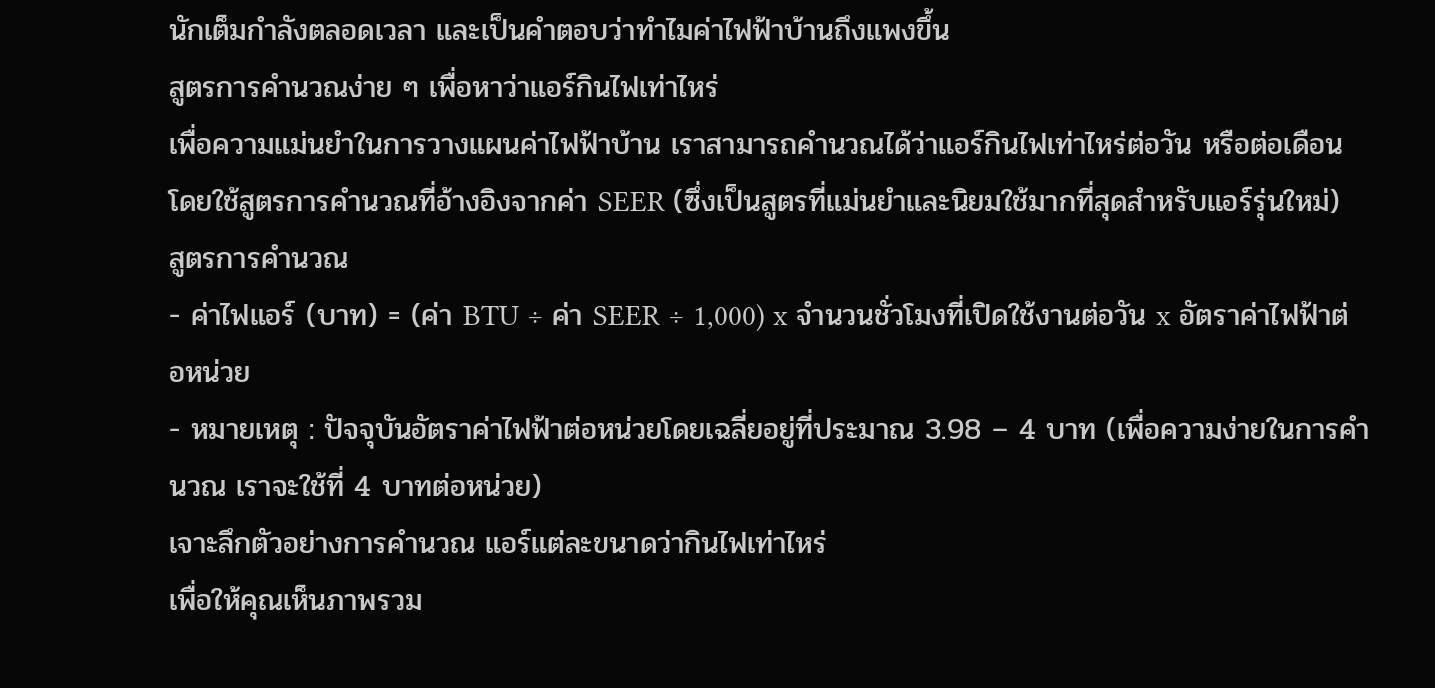นักเต็มกำลังตลอดเวลา และเป็นคำตอบว่าทำไมค่าไฟฟ้าบ้านถึงแพงขึ้น
สูตรการคำนวณง่าย ๆ เพื่อหาว่าแอร์กินไฟเท่าไหร่
เพื่อความแม่นยำในการวางแผนค่าไฟฟ้าบ้าน เราสามารถคำนวณได้ว่าแอร์กินไฟเท่าไหร่ต่อวัน หรือต่อเดือน โดยใช้สูตรการคำนวณที่อ้างอิงจากค่า SEER (ซึ่งเป็นสูตรที่แม่นยำและนิยมใช้มากที่สุดสำหรับแอร์รุ่นใหม่)
สูตรการคำนวณ
- ค่าไฟแอร์ (บาท) = (ค่า BTU ÷ ค่า SEER ÷ 1,000) x จำนวนชั่วโมงที่เปิดใช้งานต่อวัน x อัตราค่าไฟฟ้าต่อหน่วย
- หมายเหตุ : ปัจจุบันอัตราค่าไฟฟ้าต่อหน่วยโดยเฉลี่ยอยู่ที่ประมาณ 3.98 – 4 บาท (เพื่อความง่ายในการคำนวณ เราจะใช้ที่ 4 บาทต่อหน่วย)
เจาะลึกตัวอย่างการคำนวณ แอร์แต่ละขนาดว่ากินไฟเท่าไหร่
เพื่อให้คุณเห็นภาพรวม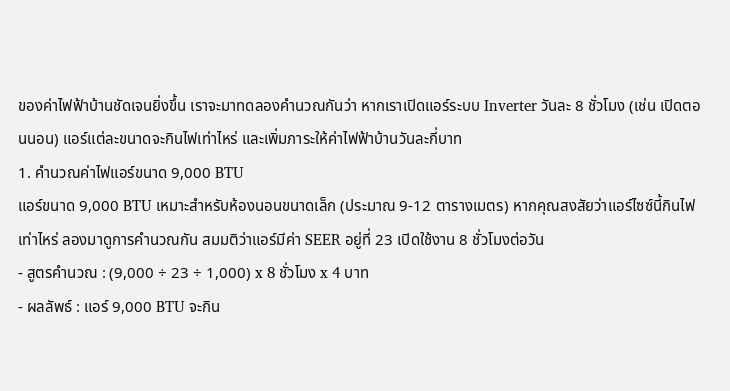ของค่าไฟฟ้าบ้านชัดเจนยิ่งขึ้น เราจะมาทดลองคำนวณกันว่า หากเราเปิดแอร์ระบบ Inverter วันละ 8 ชั่วโมง (เช่น เปิดตอนนอน) แอร์แต่ละขนาดจะกินไฟเท่าไหร่ และเพิ่มภาระให้ค่าไฟฟ้าบ้านวันละกี่บาท
1. คำนวณค่าไฟแอร์ขนาด 9,000 BTU
แอร์ขนาด 9,000 BTU เหมาะสำหรับห้องนอนขนาดเล็ก (ประมาณ 9-12 ตารางเมตร) หากคุณสงสัยว่าแอร์ไซซ์นี้กินไฟเท่าไหร่ ลองมาดูการคำนวณกัน สมมติว่าแอร์มีค่า SEER อยู่ที่ 23 เปิดใช้งาน 8 ชั่วโมงต่อวัน
- สูตรคำนวณ : (9,000 ÷ 23 ÷ 1,000) x 8 ชั่วโมง x 4 บาท
- ผลลัพธ์ : แอร์ 9,000 BTU จะกิน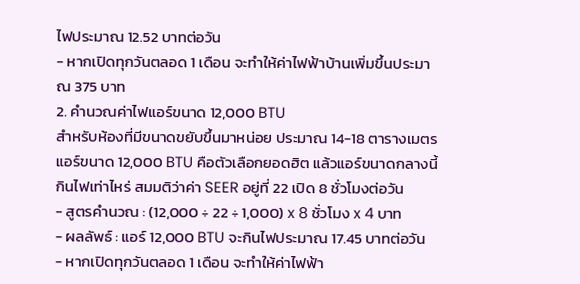ไฟประมาณ 12.52 บาทต่อวัน
- หากเปิดทุกวันตลอด 1 เดือน จะทำให้ค่าไฟฟ้าบ้านเพิ่มขึ้นประมาณ 375 บาท
2. คำนวณค่าไฟแอร์ขนาด 12,000 BTU
สำหรับห้องที่มีขนาดขยับขึ้นมาหน่อย ประมาณ 14-18 ตารางเมตร แอร์ขนาด 12,000 BTU คือตัวเลือกยอดฮิต แล้วแอร์ขนาดกลางนี้กินไฟเท่าไหร่ สมมติว่าค่า SEER อยู่ที่ 22 เปิด 8 ชั่วโมงต่อวัน
- สูตรคำนวณ : (12,000 ÷ 22 ÷ 1,000) x 8 ชั่วโมง x 4 บาท
- ผลลัพธ์ : แอร์ 12,000 BTU จะกินไฟประมาณ 17.45 บาทต่อวัน
- หากเปิดทุกวันตลอด 1 เดือน จะทำให้ค่าไฟฟ้า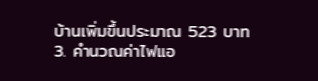บ้านเพิ่มขึ้นประมาณ 523 บาท
3. คำนวณค่าไฟแอ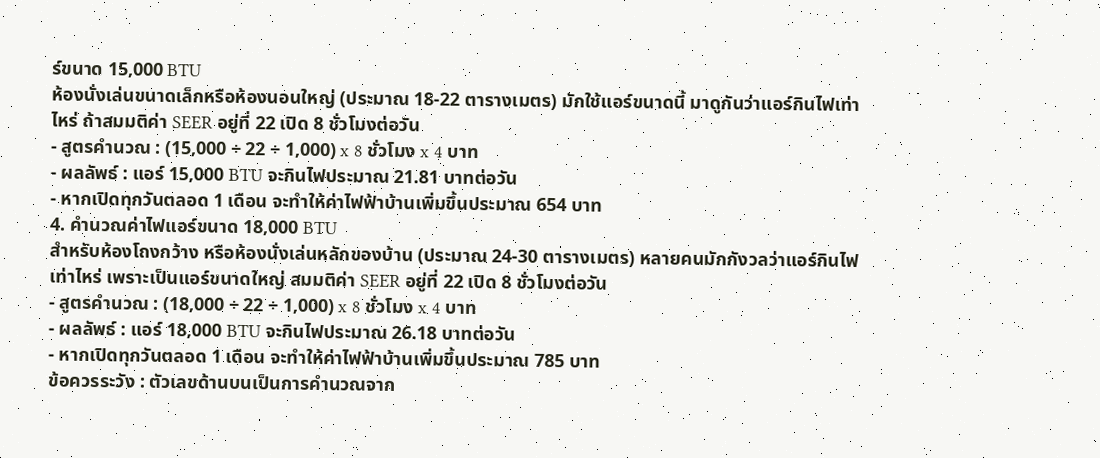ร์ขนาด 15,000 BTU
ห้องนั่งเล่นขนาดเล็กหรือห้องนอนใหญ่ (ประมาณ 18-22 ตารางเมตร) มักใช้แอร์ขนาดนี้ มาดูกันว่าแอร์กินไฟเท่าไหร่ ถ้าสมมติค่า SEER อยู่ที่ 22 เปิด 8 ชั่วโมงต่อวัน
- สูตรคำนวณ : (15,000 ÷ 22 ÷ 1,000) x 8 ชั่วโมง x 4 บาท
- ผลลัพธ์ : แอร์ 15,000 BTU จะกินไฟประมาณ 21.81 บาทต่อวัน
- หากเปิดทุกวันตลอด 1 เดือน จะทำให้ค่าไฟฟ้าบ้านเพิ่มขึ้นประมาณ 654 บาท
4. คำนวณค่าไฟแอร์ขนาด 18,000 BTU
สำหรับห้องโถงกว้าง หรือห้องนั่งเล่นหลักของบ้าน (ประมาณ 24-30 ตารางเมตร) หลายคนมักกังวลว่าแอร์กินไฟเท่าไหร่ เพราะเป็นแอร์ขนาดใหญ่ สมมติค่า SEER อยู่ที่ 22 เปิด 8 ชั่วโมงต่อวัน
- สูตรคำนวณ : (18,000 ÷ 22 ÷ 1,000) x 8 ชั่วโมง x 4 บาท
- ผลลัพธ์ : แอร์ 18,000 BTU จะกินไฟประมาณ 26.18 บาทต่อวัน
- หากเปิดทุกวันตลอด 1 เดือน จะทำให้ค่าไฟฟ้าบ้านเพิ่มขึ้นประมาณ 785 บาท
ข้อควรระวัง : ตัวเลขด้านบนเป็นการคำนวณจาก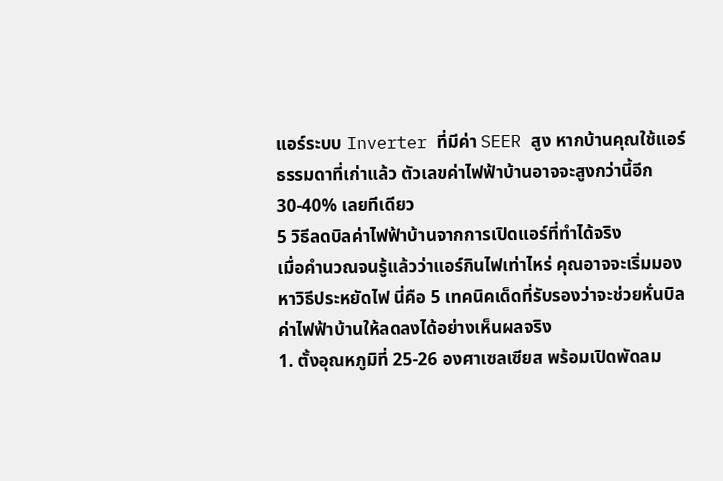แอร์ระบบ Inverter ที่มีค่า SEER สูง หากบ้านคุณใช้แอร์ธรรมดาที่เก่าแล้ว ตัวเลขค่าไฟฟ้าบ้านอาจจะสูงกว่านี้อีก 30-40% เลยทีเดียว
5 วิธีลดบิลค่าไฟฟ้าบ้านจากการเปิดแอร์ที่ทำได้จริง
เมื่อคำนวณจนรู้แล้วว่าแอร์กินไฟเท่าไหร่ คุณอาจจะเริ่มมองหาวิธีประหยัดไฟ นี่คือ 5 เทคนิคเด็ดที่รับรองว่าจะช่วยหั่นบิลค่าไฟฟ้าบ้านให้ลดลงได้อย่างเห็นผลจริง
1. ตั้งอุณหภูมิที่ 25-26 องศาเซลเซียส พร้อมเปิดพัดลม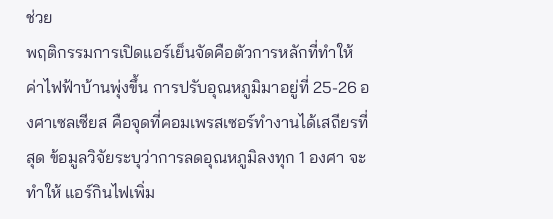ช่วย
พฤติกรรมการเปิดแอร์เย็นจัดคือตัวการหลักที่ทำให้ค่าไฟฟ้าบ้านพุ่งขึ้น การปรับอุณหภูมิมาอยู่ที่ 25-26 องศาเซลเซียส คือจุดที่คอมเพรสเซอร์ทำงานได้เสถียรที่สุด ข้อมูลวิจัยระบุว่าการลดอุณหภูมิลงทุก 1 องศา จะทำให้ แอร์กินไฟเพิ่ม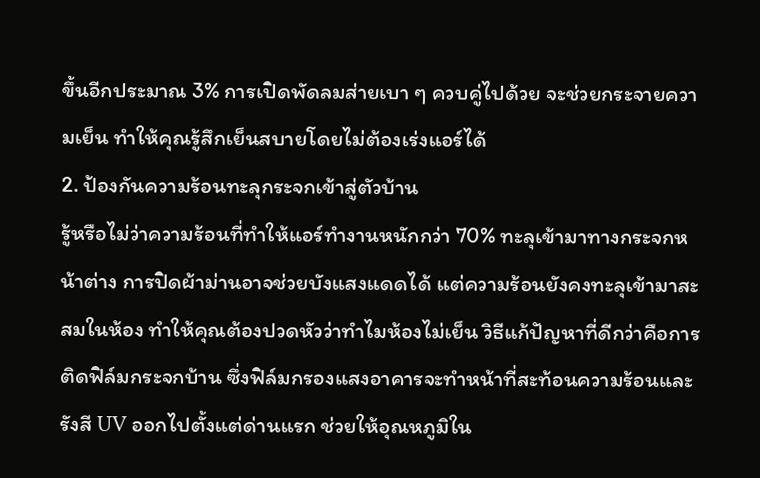ขึ้นอีกประมาณ 3% การเปิดพัดลมส่ายเบา ๆ ควบคู่ไปด้วย จะช่วยกระจายความเย็น ทำให้คุณรู้สึกเย็นสบายโดยไม่ต้องเร่งแอร์ได้
2. ป้องกันความร้อนทะลุกระจกเข้าสู่ตัวบ้าน
รู้หรือไม่ว่าความร้อนที่ทำให้แอร์ทำงานหนักกว่า 70% ทะลุเข้ามาทางกระจกหน้าต่าง การปิดผ้าม่านอาจช่วยบังแสงแดดได้ แต่ความร้อนยังคงทะลุเข้ามาสะสมในห้อง ทำให้คุณต้องปวดหัวว่าทำไมห้องไม่เย็น วิธีแก้ปัญหาที่ดีกว่าคือการติดฟิล์มกระจกบ้าน ซึ่งฟิล์มกรองแสงอาคารจะทำหน้าที่สะท้อนความร้อนและรังสี UV ออกไปตั้งแต่ด่านแรก ช่วยให้อุณหภูมิใน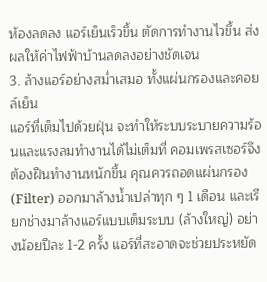ห้องลดลง แอร์เย็นเร็วขึ้น ตัดการทำงานไวขึ้น ส่งผลให้ค่าไฟฟ้าบ้านลดลงอย่างชัดเจน
3. ล้างแอร์อย่างสม่ำเสมอ ทั้งแผ่นกรองและคอยล์เย็น
แอร์ที่เต็มไปด้วยฝุ่น จะทำให้ระบบระบายความร้อนและแรงลมทำงานได้ไม่เต็มที่ คอมเพรสเซอร์จึงต้องฝืนทำงานหนักขึ้น คุณควรถอดแผ่นกรอง (Filter) ออกมาล้างน้ำเปล่าทุก ๆ 1 เดือน และเรียกช่างมาล้างแอร์แบบเต็มระบบ (ล้างใหญ่) อย่างน้อยปีละ 1-2 ครั้ง แอร์ที่สะอาดจะช่วยประหยัด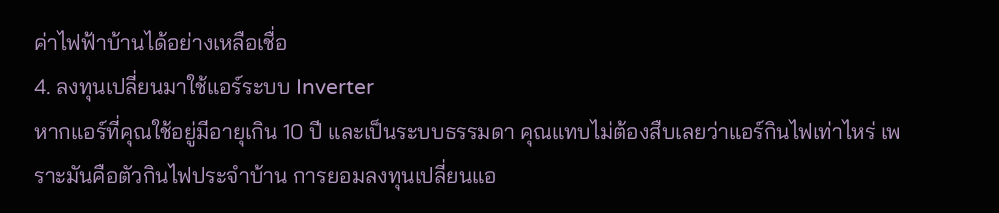ค่าไฟฟ้าบ้านได้อย่างเหลือเชื่อ
4. ลงทุนเปลี่ยนมาใช้แอร์ระบบ Inverter
หากแอร์ที่คุณใช้อยู่มีอายุเกิน 10 ปี และเป็นระบบธรรมดา คุณแทบไม่ต้องสืบเลยว่าแอร์กินไฟเท่าไหร่ เพราะมันคือตัวกินไฟประจำบ้าน การยอมลงทุนเปลี่ยนแอ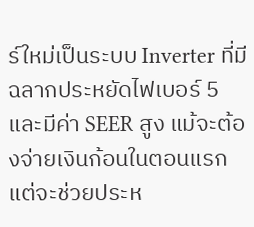ร์ใหม่เป็นระบบ Inverter ที่มีฉลากประหยัดไฟเบอร์ 5 และมีค่า SEER สูง แม้จะต้องจ่ายเงินก้อนในตอนแรก แต่จะช่วยประห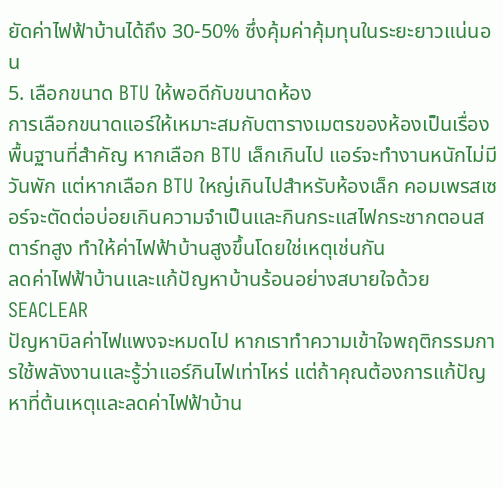ยัดค่าไฟฟ้าบ้านได้ถึง 30-50% ซึ่งคุ้มค่าคุ้มทุนในระยะยาวแน่นอน
5. เลือกขนาด BTU ให้พอดีกับขนาดห้อง
การเลือกขนาดแอร์ให้เหมาะสมกับตารางเมตรของห้องเป็นเรื่องพื้นฐานที่สำคัญ หากเลือก BTU เล็กเกินไป แอร์จะทำงานหนักไม่มีวันพัก แต่หากเลือก BTU ใหญ่เกินไปสำหรับห้องเล็ก คอมเพรสเซอร์จะตัดต่อบ่อยเกินความจำเป็นและกินกระแสไฟกระชากตอนสตาร์ทสูง ทำให้ค่าไฟฟ้าบ้านสูงขึ้นโดยใช่เหตุเช่นกัน
ลดค่าไฟฟ้าบ้านและแก้ปัญหาบ้านร้อนอย่างสบายใจด้วย SEACLEAR
ปัญหาบิลค่าไฟแพงจะหมดไป หากเราทำความเข้าใจพฤติกรรมการใช้พลังงานและรู้ว่าแอร์กินไฟเท่าไหร่ แต่ถ้าคุณต้องการแก้ปัญหาที่ต้นเหตุและลดค่าไฟฟ้าบ้าน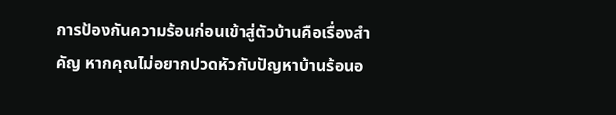การป้องกันความร้อนก่อนเข้าสู่ตัวบ้านคือเรื่องสำคัญ หากคุณไม่อยากปวดหัวกับปัญหาบ้านร้อนอ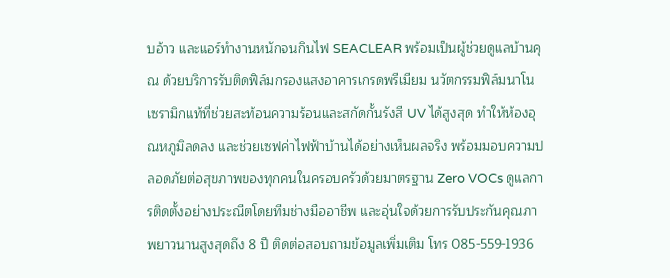บอ้าว และแอร์ทำงานหนักจนกินไฟ SEACLEAR พร้อมเป็นผู้ช่วยดูแลบ้านคุณ ด้วยบริการรับติดฟิล์มกรองแสงอาคารเกรดพรีเมียม นวัตกรรมฟิล์มนาโนเซรามิกแท้ที่ช่วยสะท้อนความร้อนและสกัดกั้นรังสี UV ได้สูงสุด ทำให้ห้องอุณหภูมิลดลง และช่วยเซฟค่าไฟฟ้าบ้านได้อย่างเห็นผลจริง พร้อมมอบความปลอดภัยต่อสุขภาพของทุกคนในครอบครัวด้วยมาตรฐาน Zero VOCs ดูแลการติดตั้งอย่างประณีตโดยทีมช่างมืออาชีพ และอุ่นใจด้วยการรับประกันคุณภาพยาวนานสูงสุดถึง 8 ปี ติดต่อสอบถามข้อมูลเพิ่มเติม โทร 085-559-1936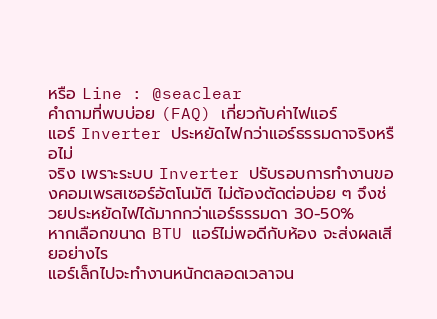หรือ Line : @seaclear
คำถามที่พบบ่อย (FAQ) เกี่ยวกับค่าไฟแอร์
แอร์ Inverter ประหยัดไฟกว่าแอร์ธรรมดาจริงหรือไม่
จริง เพราะระบบ Inverter ปรับรอบการทำงานของคอมเพรสเซอร์อัตโนมัติ ไม่ต้องตัดต่อบ่อย ๆ จึงช่วยประหยัดไฟได้มากกว่าแอร์ธรรมดา 30-50%
หากเลือกขนาด BTU แอร์ไม่พอดีกับห้อง จะส่งผลเสียอย่างไร
แอร์เล็กไปจะทำงานหนักตลอดเวลาจน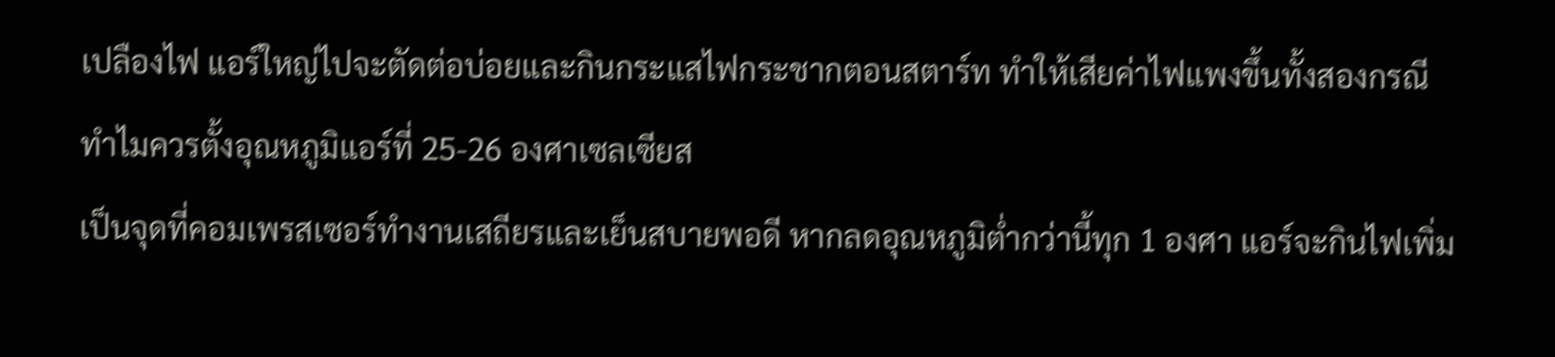เปลืองไฟ แอร์ใหญ่ไปจะตัดต่อบ่อยและกินกระแสไฟกระชากตอนสตาร์ท ทำให้เสียค่าไฟแพงขึ้นทั้งสองกรณี
ทำไมควรตั้งอุณหภูมิแอร์ที่ 25-26 องศาเซลเซียส
เป็นจุดที่คอมเพรสเซอร์ทำงานเสถียรและเย็นสบายพอดี หากลดอุณหภูมิต่ำกว่านี้ทุก 1 องศา แอร์จะกินไฟเพิ่ม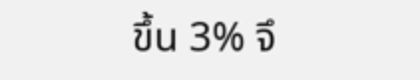ขึ้น 3% จึ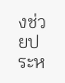งช่วยประห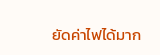ยัดค่าไฟได้มาก